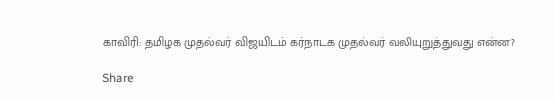காவிரி: தமிழக முதல்வர் விஜயிடம் கர்நாடக முதல்வர் வலியுறுத்துவது என்ன?

Share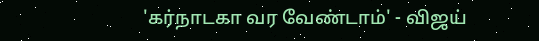'கர்நாடகா வர வேண்டாம்' - விஜய்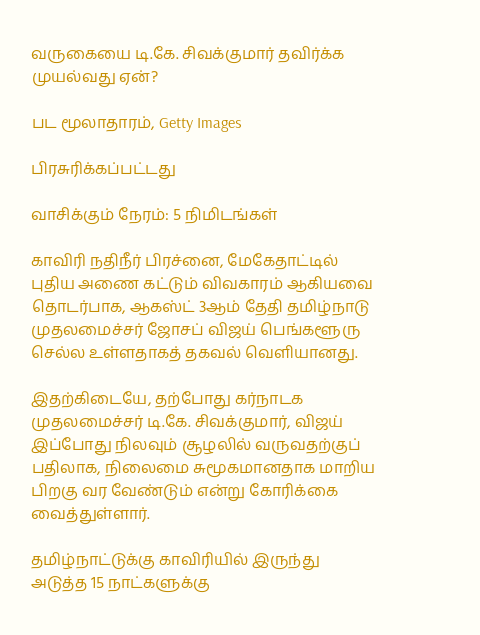வருகையை டி.கே. சிவக்குமார் தவிர்க்க முயல்வது ஏன்?

பட மூலாதாரம், Getty Images

பிரசுரிக்கப்பட்டது

வாசிக்கும் நேரம்: 5 நிமிடங்கள்

காவிரி நதிநீர் பிரச்னை, மேகேதாட்டில் புதிய அணை கட்டும் விவகாரம் ஆகியவை தொடர்பாக, ஆகஸ்ட் 3ஆம் தேதி தமிழ்நாடு முதலமைச்சர் ஜோசப் விஜய் பெங்களூரு செல்ல உள்ளதாகத் தகவல் வெளியானது.

இதற்கிடையே, தற்போது கர்நாடக முதலமைச்சர் டி.கே. சிவக்குமார், விஜய் இப்போது நிலவும் சூழலில் வருவதற்குப் பதிலாக, நிலைமை சுமூகமானதாக மாறிய பிறகு வர வேண்டும் என்று கோரிக்கை வைத்துள்ளார்.

தமிழ்நாட்டுக்கு காவிரியில் இருந்து அடுத்த 15 நாட்களுக்கு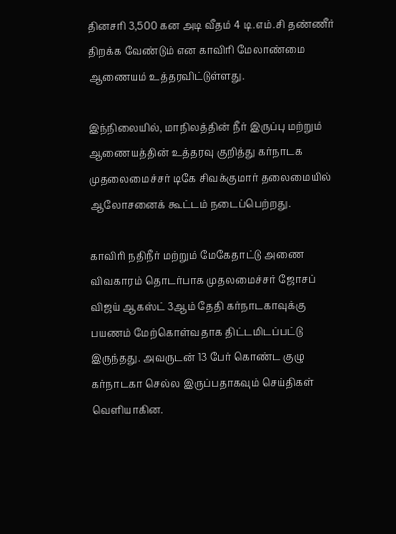தினசரி 3,500 கன அடி வீதம் 4 டி.எம்.சி தண்ணீர் திறக்க வேண்டும் என காவிரி மேலாண்மை ஆணையம் உத்தரவிட்டுள்ளது.

இந்நிலையில், மாநிலத்தின் நீர் இருப்பு மற்றும் ஆணையத்தின் உத்தரவு குறித்து கர்நாடக முதலைமைச்சர் டிகே சிவக்குமார் தலைமையில் ஆலோசனைக் கூட்டம் நடைப்பெற்றது.

காவிரி நதிநீர் மற்றும் மேகேதாட்டு அணை விவகாரம் தொடர்பாக முதலமைச்சர் ஜோசப் விஜய் ஆகஸ்ட் 3ஆம் தேதி கர்நாடகாவுக்கு பயணம் மேற்கொள்வதாக திட்டமிடப்பட்டு இருந்தது. அவருடன் 13 பேர் கொண்ட குழு கர்நாடகா செல்ல இருப்பதாகவும் செய்திகள் வெளியாகின.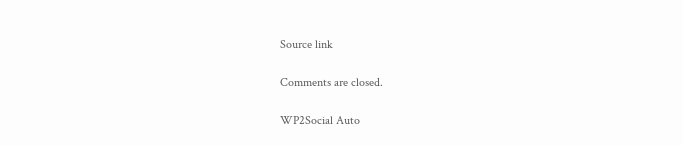Source link

Comments are closed.

WP2Social Auto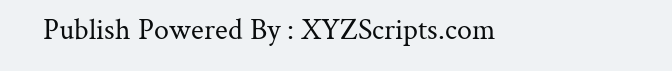Publish Powered By : XYZScripts.com